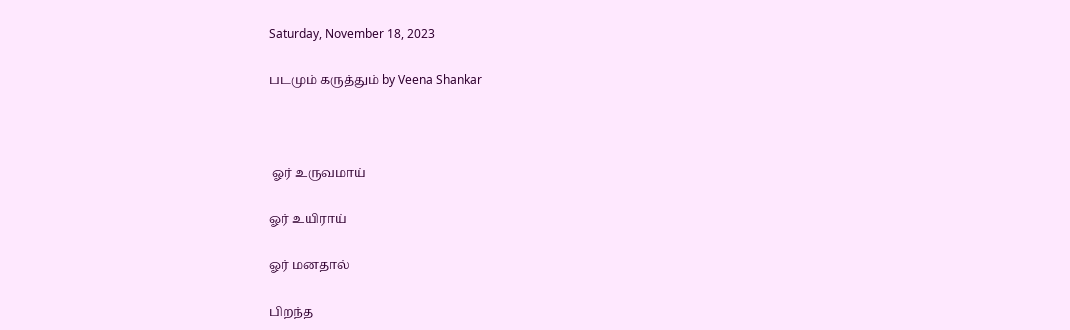Saturday, November 18, 2023

படமும் கருத்தும் by Veena Shankar



 ஓர் உருவமாய்

ஓர் உயிராய்

ஓர் மனதால்

பிறந்த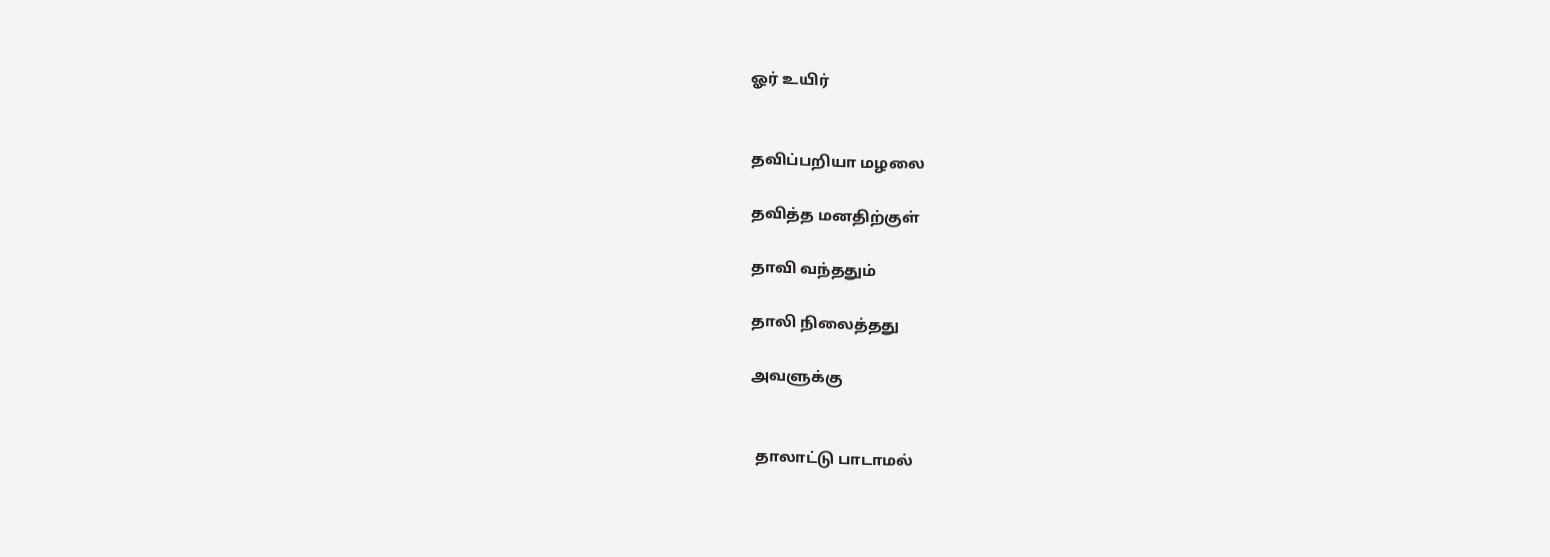ஓர் உயிர்


தவிப்பறியா மழலை

தவித்த மனதிற்குள்

தாவி வந்ததும்

தாலி நிலைத்தது

அவளுக்கு


 தாலாட்டு பாடாமல்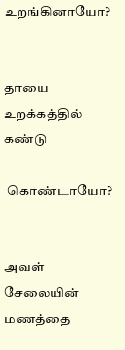உறங்கினாயோ?


தாயை உறக்கத்தில் கண்டு

 கொண்டாயோ?


அவள் சேலையின் மணத்தை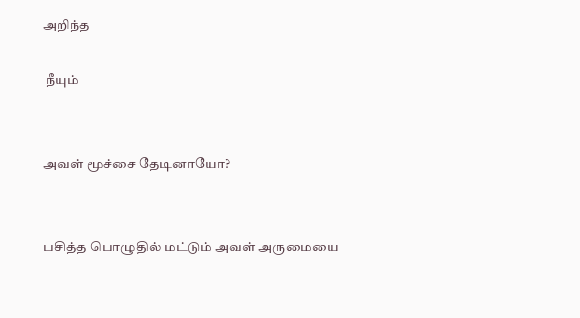அறிந்த

 நீயும்


அவள் மூச்சை தேடினாயோ?


பசித்த பொழுதில் மட்டும் அவள் அருமையை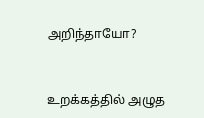அறிந்தாயோ?


உறக்கத்தில் அழுத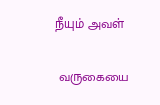நீயும் அவள்

 வருகையை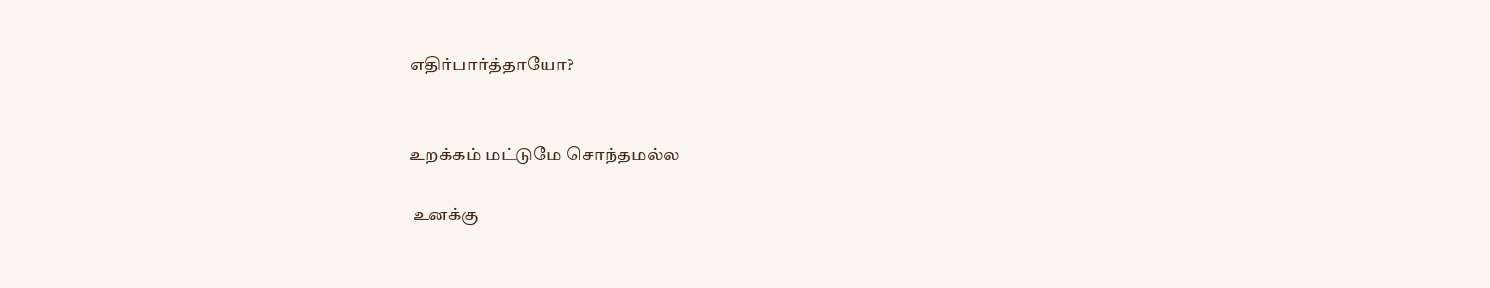எதிர்பார்த்தாயோ?


உறக்கம் மட்டுமே சொந்தமல்ல

 உனக்கு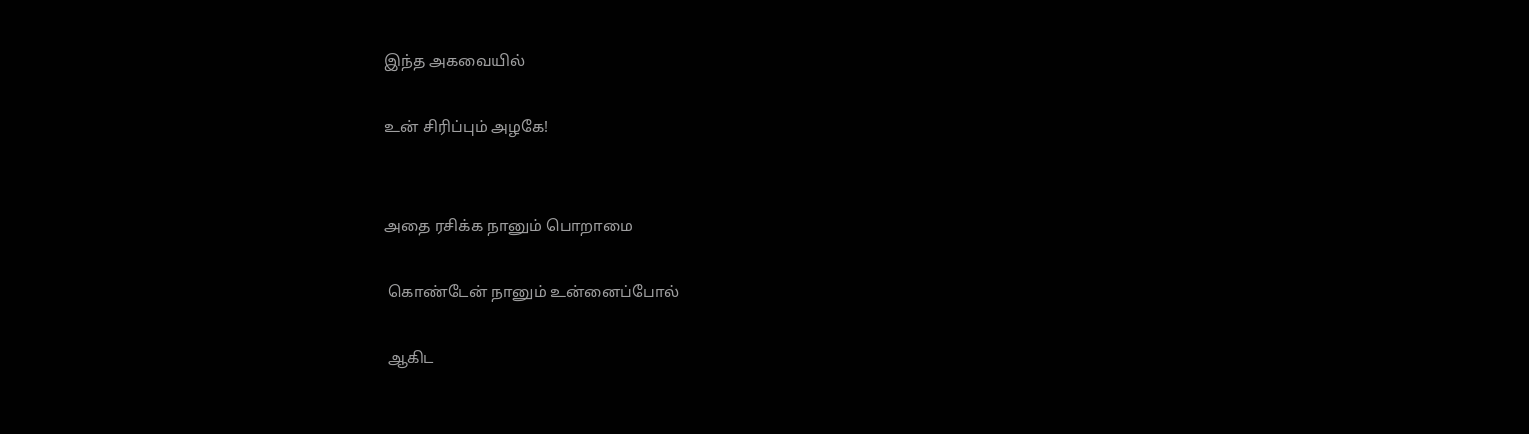இந்த அகவையில்

உன் சிரிப்பும் அழகே!


அதை ரசிக்க நானும் பொறாமை

 கொண்டேன் நானும் உன்னைப்போல்

 ஆகிட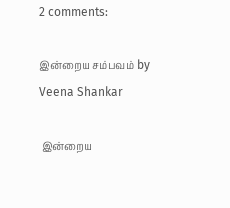2 comments:

இன்றைய சம்பவம் by Veena Shankar

 இன்றைய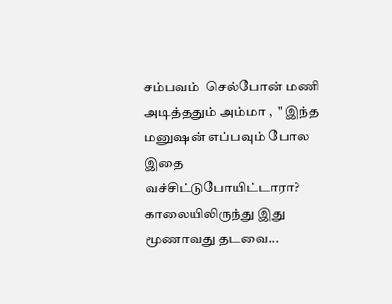சம்பவம்  செல்போன் மணி அடித்ததும் அம்மா ,  " இந்த மனுஷன் எப்பவும் போல இதை வச்சிட்டுபோயிட்டாரா? காலையிலிருந்து இது மூணாவது தடவை...